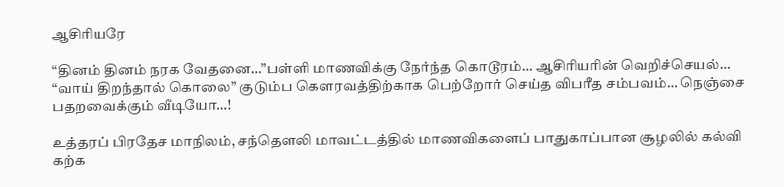ஆசிரியரே

“தினம் தினம் நரக வேதனை…”பள்ளி மாணவிக்கு நேர்ந்த கொடூரம்… ஆசிரியரின் வெறிச்செயல்… “வாய் திறந்தால் கொலை” குடும்ப கௌரவத்திற்காக பெற்றோர் செய்த விபரீத சம்பவம்… நெஞ்சை பதறவைக்கும் வீடியோ…!

உத்தரப் பிரதேச மாநிலம், சந்தௌலி மாவட்டத்தில் மாணவிகளைப் பாதுகாப்பான சூழலில் கல்வி கற்க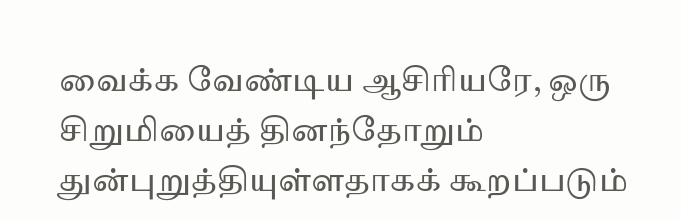வைக்க வேண்டிய ஆசிரியரே, ஒரு சிறுமியைத் தினந்தோறும் துன்புறுத்தியுள்ளதாகக் கூறப்படும்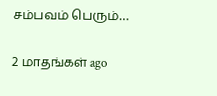சம்பவம் பெரும்…

2 மாதங்கள் ago